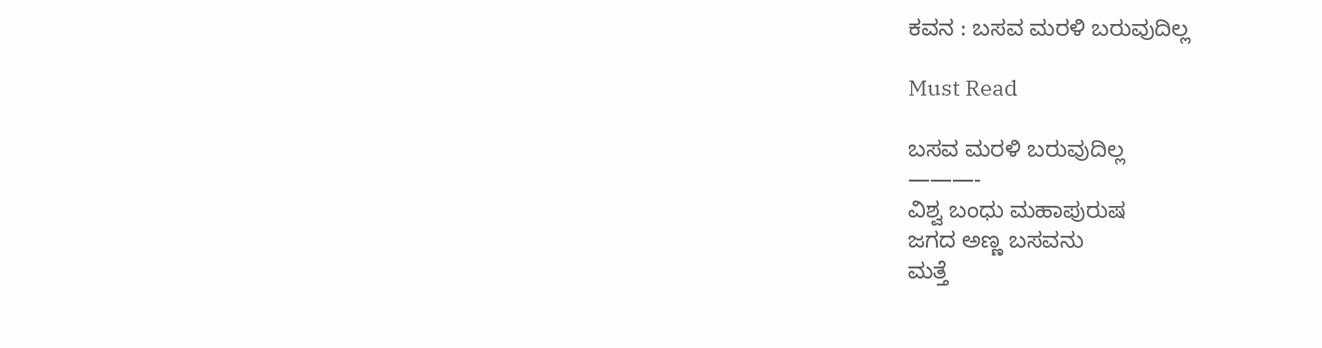ಕವನ : ಬಸವ ಮರಳಿ ಬರುವುದಿಲ್ಲ

Must Read

ಬಸವ ಮರಳಿ ಬರುವುದಿಲ್ಲ
———-
ವಿಶ್ವ ಬಂಧು ಮಹಾಪುರುಷ
ಜಗದ ಅಣ್ಣ ಬಸವನು
ಮತ್ತೆ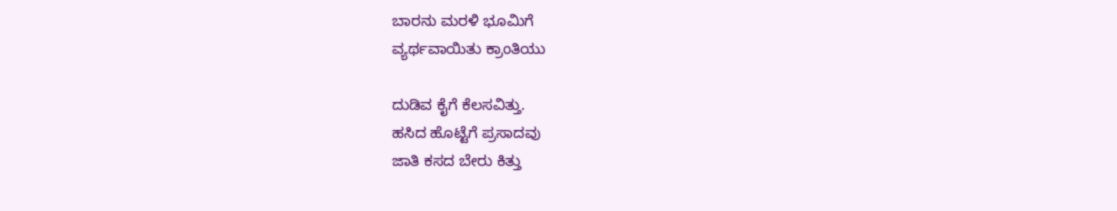ಬಾರನು ಮರಳಿ ಭೂಮಿಗೆ
ವ್ಯರ್ಥವಾಯಿತು ಕ್ರಾಂತಿಯು

ದುಡಿವ ಕೈಗೆ ಕೆಲಸವಿತ್ತು.
ಹಸಿದ ಹೊಟ್ಟೆಗೆ ಪ್ರಸಾದವು
ಜಾತಿ ಕಸದ ಬೇರು ಕಿತ್ತು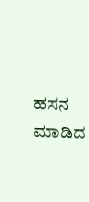ಹಸನ ಮಾಡಿದ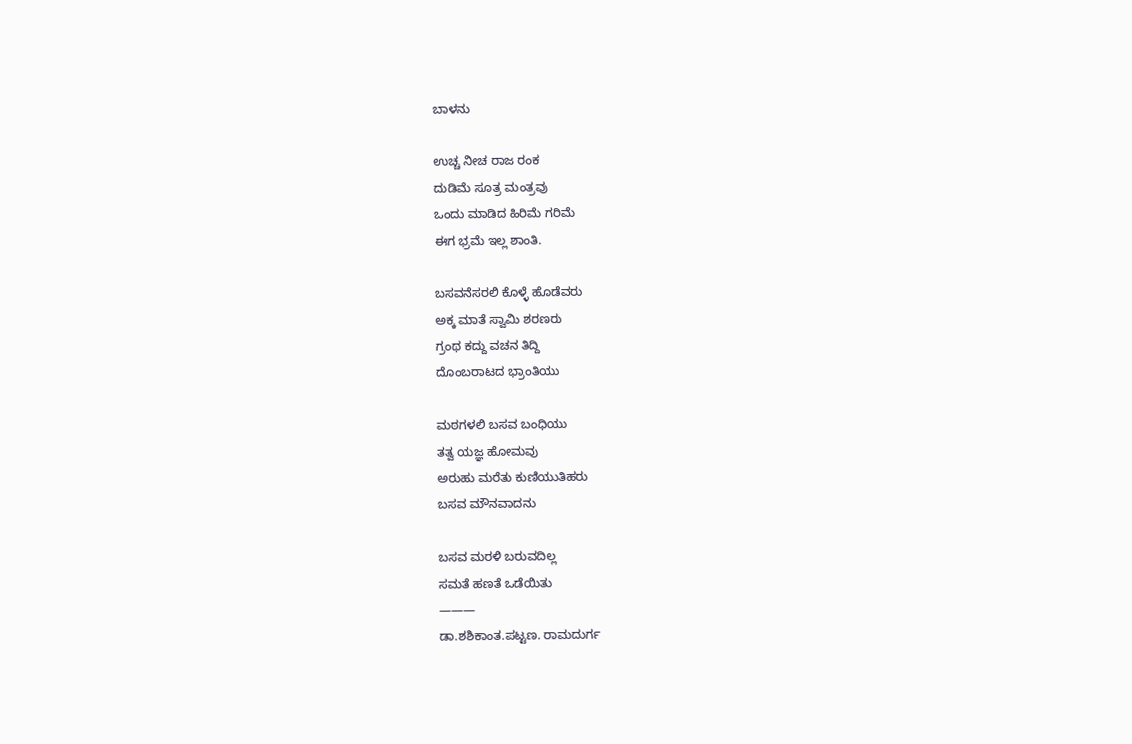ಬಾಳನು

ಉಚ್ಚ ನೀಚ ರಾಜ ರಂಕ
ದುಡಿಮೆ ಸೂತ್ರ ಮಂತ್ರವು
ಒಂದು ಮಾಡಿದ ಹಿರಿಮೆ ಗರಿಮೆ
ಈಗ ಭ್ರಮೆ ಇಲ್ಲ ಶಾಂತಿ.

ಬಸವನೆಸರಲಿ ಕೊಳ್ಳೆ ಹೊಡೆವರು
ಅಕ್ಕ ಮಾತೆ ಸ್ವಾಮಿ ಶರಣರು
ಗ್ರಂಥ ಕದ್ದು ವಚನ ತಿದ್ದಿ
ದೊಂಬರಾಟದ ಭ್ರಾಂತಿಯು

ಮಠಗಳಲಿ ಬಸವ ಬಂಧಿಯು
ತತ್ವ ಯಜ್ಞ ಹೋಮವು
ಅರುಹು ಮರೆತು ಕುಣಿಯುತಿಹರು
ಬಸವ ಮೌನವಾದನು

ಬಸವ ಮರಳಿ ಬರುವದಿಲ್ಲ
ಸಮತೆ ಹಣತೆ ಒಡೆಯಿತು
———
ಡಾ.ಶಶಿಕಾಂತ.ಪಟ್ಟಣ. ರಾಮದುರ್ಗ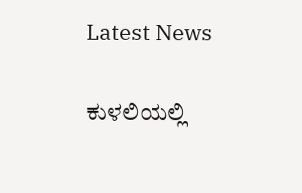Latest News

ಕುಳಲಿಯಲ್ಲಿ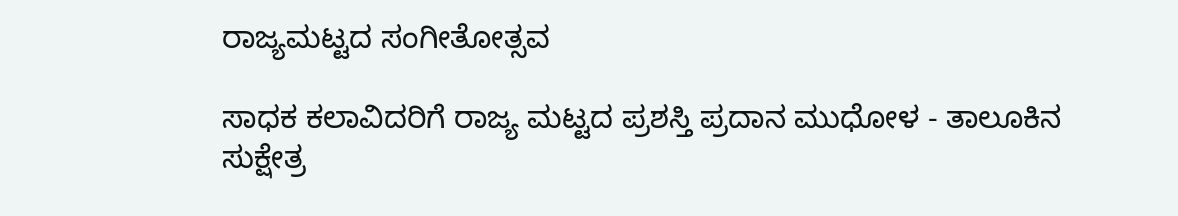ರಾಜ್ಯಮಟ್ಟದ ಸಂಗೀತೋತ್ಸವ

ಸಾಧಕ ಕಲಾವಿದರಿಗೆ ರಾಜ್ಯ ಮಟ್ಟದ ಪ್ರಶಸ್ತಿ ಪ್ರದಾನ ಮುಧೋಳ - ತಾಲೂಕಿನ ಸುಕ್ಷೇತ್ರ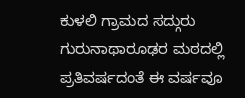ಕುಳಲಿ ಗ್ರಾಮದ ಸದ್ಗುರು ಗುರುನಾಥಾರೂಢರ ಮಠದಲ್ಲಿ ಪ್ರತಿವರ್ಷದಂತೆ ಈ ವರ್ಷವೂ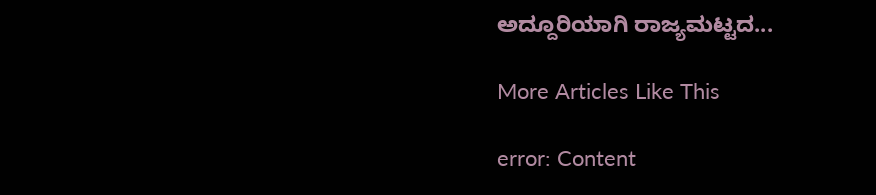ಅದ್ದೂರಿಯಾಗಿ ರಾಜ್ಯಮಟ್ಟದ...

More Articles Like This

error: Content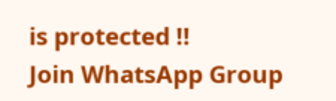is protected !!
Join WhatsApp Group